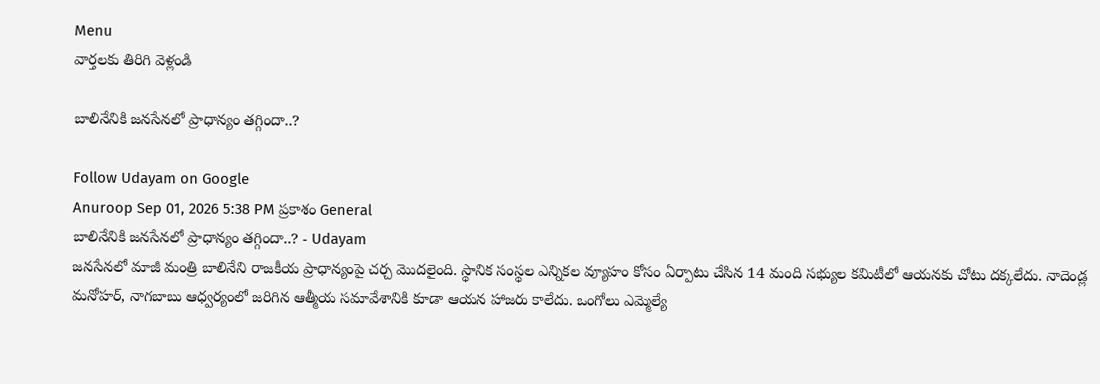Menu
వార్తలకు తిరిగి వెళ్లండి

బాలినేనికి జనసేనలో ప్రాధాన్యం తగ్గిందా..?

Follow Udayam on Google
Anuroop Sep 01, 2026 5:38 PM ప్రకాశం General
బాలినేనికి జనసేనలో ప్రాధాన్యం తగ్గిందా..? - Udayam
జనసేనలో మాజీ మంత్రి బాలినేని రాజకీయ ప్రాధాన్యంపై చర్చ మొదలైంది. స్థానిక సంస్థల ఎన్నికల వ్యూహం కోసం ఏర్పాటు చేసిన 14 మంది సభ్యుల కమిటీలో ఆయనకు చోటు దక్కలేదు. నాదెండ్ల మనోహర్‌, నాగబాబు ఆధ్వర్యంలో జరిగిన ఆత్మీయ సమావేశానికి కూడా ఆయన హాజరు కాలేదు. ఒంగోలు ఎమ్మెల్యే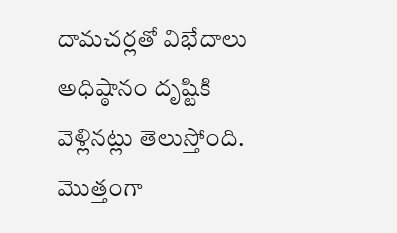దామచర్లతో విభేదాలు అధిష్ఠానం దృష్టికి వెళ్లినట్లు తెలుస్తోంది. మొత్తంగా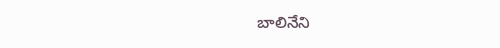బాలినేని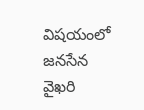విషయంలో జనసేన వైఖరి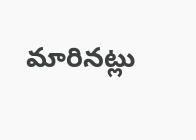మారినట్లు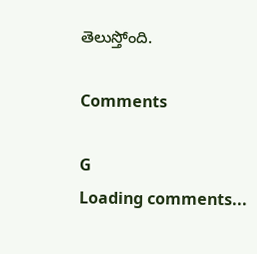తెలుస్తోంది.

Comments

G
Loading comments...